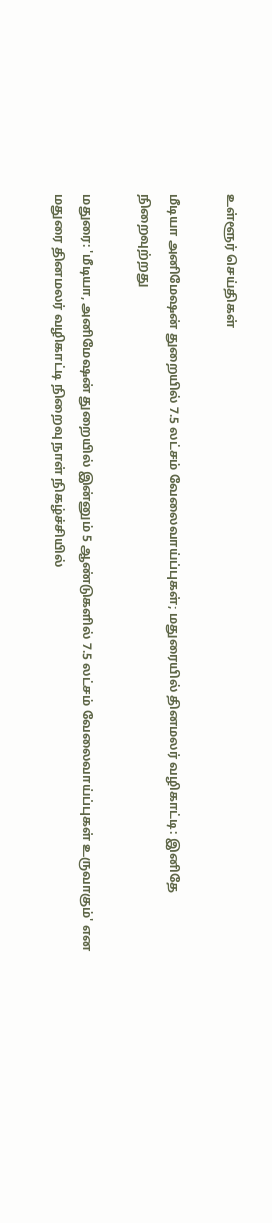உள்ளூர் செய்திகள்

மீடியா அனிமேஷன் துறையில் 7.5 லட்சம் வேலைவாய்ப்புகள்; மதுரையில் தினமலர் வழிகாட்டி: இனிதே நிறைவுற்றது

மதுரை: 'மீடியா, அனிமேஷன் துறையில் இன்னும் 5 ஆண்டுகளில் 7.5 லட்சம் வேலைவாய்ப்புகள் உருவாகும்' என மதுரை தினமலர் வழிகாட்டி நிறைவு நாள் நிகழ்ச்சியில்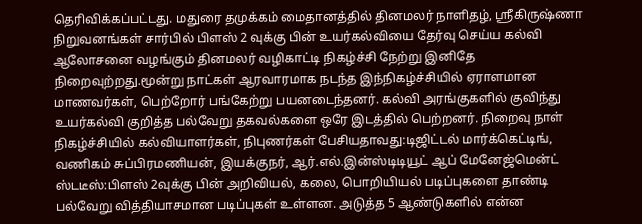தெரிவிக்கப்பட்டது. மதுரை தமுக்கம் மைதானத்தில் தினமலர் நாளிதழ், ஸ்ரீகிருஷ்ணா நிறுவனங்கள் சார்பில் பிளஸ் 2 வுக்கு பின் உயர்கல்வியை தேர்வு செய்ய கல்வி ஆலோசனை வழங்கும் தினமலர் வழிகாட்டி நிகழ்ச்சி நேற்று இனிதே நிறைவுற்றது.மூன்று நாட்கள் ஆரவாரமாக நடந்த இந்நிகழ்ச்சியில் ஏராளமான மாணவர்கள், பெற்றோர் பங்கேற்று பயனடைந்தனர். கல்வி அரங்குகளில் குவிந்து உயர்கல்வி குறித்த பல்வேறு தகவல்களை ஒரே இடத்தில் பெற்றனர். நிறைவு நாள் நிகழ்ச்சியில் கல்வியாளர்கள், நிபுணர்கள் பேசியதாவது:டிஜிட்டல் மார்க்கெட்டிங், வணிகம் சுப்பிரமணியன், இயக்குநர், ஆர்.எல்.இன்ஸ்டிடியூட் ஆப் மேனேஜ்மென்ட் ஸ்டடீஸ்:பிளஸ் 2வுக்கு பின் அறிவியல், கலை, பொறியியல் படிப்புகளை தாண்டி பல்வேறு வித்தியாசமான படிப்புகள் உள்ளன. அடுத்த 5 ஆண்டுகளில் என்ன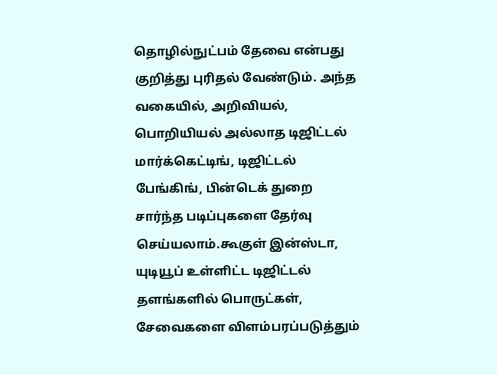தொழில்நுட்பம் தேவை என்பது குறித்து புரிதல் வேண்டும். அந்த வகையில், அறிவியல், பொறியியல் அல்லாத டிஜிட்டல் மார்க்கெட்டிங், டிஜிட்டல் பேங்கிங், பின்டெக் துறை சார்ந்த படிப்புகளை தேர்வு செய்யலாம்.கூகுள் இன்ஸ்டா, யுடியூப் உள்ளிட்ட டிஜிட்டல் தளங்களில் பொருட்கள், சேவைகளை விளம்பரப்படுத்தும்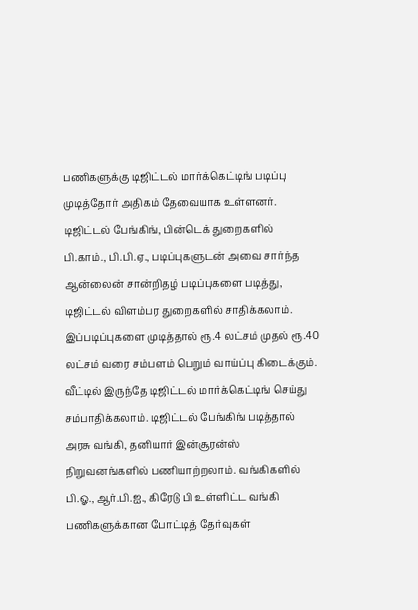பணிகளுக்கு டிஜிட்டல் மார்க்கெட்டிங் படிப்பு முடித்தோர் அதிகம் தேவையாக உள்ளனர். டிஜிட்டல் பேங்கிங், பின்டெக் துறைகளில் பி.காம்., பி.பி.ஏ., படிப்புகளுடன் அவை சார்ந்த ஆன்லைன் சான்றிதழ் படிப்புகளை படித்து, டிஜிட்டல் விளம்பர துறைகளில் சாதிக்கலாம். இப்படிப்புகளை முடித்தால் ரூ.4 லட்சம் முதல் ரூ.40 லட்சம் வரை சம்பளம் பெறும் வாய்ப்பு கிடைக்கும். வீட்டில் இருந்தே டிஜிட்டல் மார்க்கெட்டிங் செய்து சம்பாதிக்கலாம். டிஜிட்டல் பேங்கிங் படித்தால் அரசு வங்கி, தனியார் இன்சூரன்ஸ் நிறுவனங்களில் பணியாற்றலாம். வங்கிகளில் பி.ஓ., ஆர்.பி.ஐ., கிரேடு பி உள்ளிட்ட வங்கி பணிகளுக்கான போட்டித் தேர்வுகள்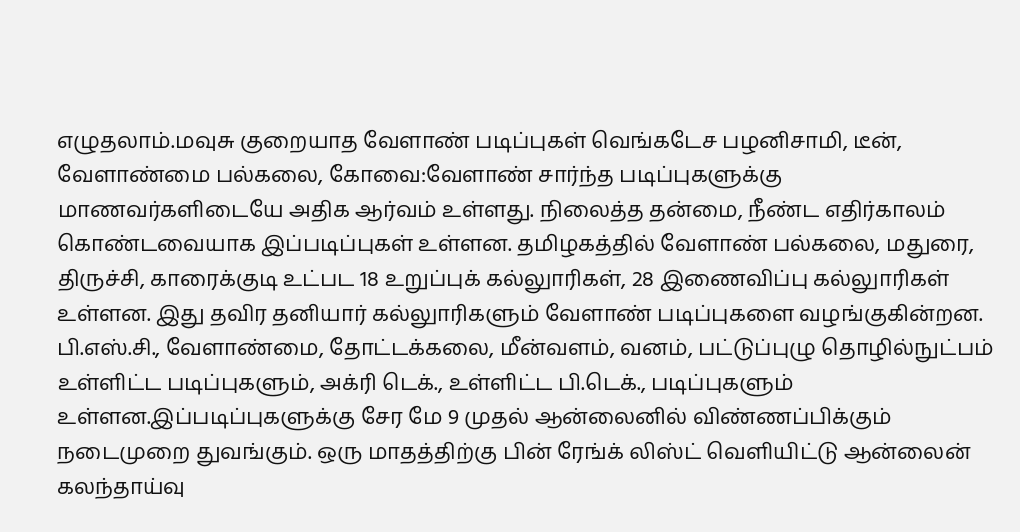எழுதலாம்.மவுசு குறையாத வேளாண் படிப்புகள் வெங்கடேச பழனிசாமி, டீன், வேளாண்மை பல்கலை, கோவை:வேளாண் சார்ந்த படிப்புகளுக்கு மாணவர்களிடையே அதிக ஆர்வம் உள்ளது. நிலைத்த தன்மை, நீண்ட எதிர்காலம் கொண்டவையாக இப்படிப்புகள் உள்ளன. தமிழகத்தில் வேளாண் பல்கலை, மதுரை, திருச்சி, காரைக்குடி உட்பட 18 உறுப்புக் கல்லுாரிகள், 28 இணைவிப்பு கல்லுாரிகள் உள்ளன. இது தவிர தனியார் கல்லுாரிகளும் வேளாண் படிப்புகளை வழங்குகின்றன. பி.எஸ்.சி., வேளாண்மை, தோட்டக்கலை, மீன்வளம், வனம், பட்டுப்புழு தொழில்நுட்பம் உள்ளிட்ட படிப்புகளும், அக்ரி டெக்., உள்ளிட்ட பி.டெக்., படிப்புகளும் உள்ளன.இப்படிப்புகளுக்கு சேர மே 9 முதல் ஆன்லைனில் விண்ணப்பிக்கும் நடைமுறை துவங்கும். ஒரு மாதத்திற்கு பின் ரேங்க் லிஸ்ட் வெளியிட்டு ஆன்லைன் கலந்தாய்வு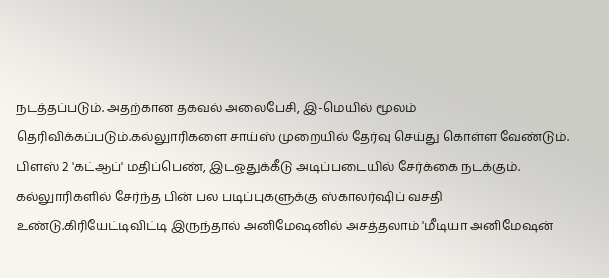நடத்தப்படும். அதற்கான தகவல் அலைபேசி, இ-மெயில் மூலம் தெரிவிக்கப்படும்.கல்லுாரிகளை சாய்ஸ் முறையில் தேர்வு செய்து கொள்ள வேண்டும். பிளஸ் 2 'கட்ஆப்' மதிப்பெண், இடஒதுக்கீடு அடிப்படையில் சேர்க்கை நடக்கும். கல்லுாரிகளில் சேர்ந்த பின் பல படிப்புகளுக்கு ஸ்காலர்ஷிப் வசதி உண்டு.கிரியேட்டிவிட்டி இருந்தால் அனிமேஷனில் அசத்தலாம் 'மீடியா அனிமேஷன்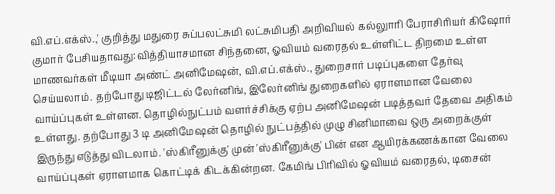வி.எப்.எக்ஸ்.,' குறித்து மதுரை சுப்பலட்சுமி லட்சுமிபதி அறிவியல் கல்லுாரி பேராசிரியர் கிஷோர் குமார் பேசியதாவது:வித்தியாசமான சிந்தனை, ஓவியம் வரைதல் உள்ளிட்ட திறமை உள்ள மாணவர்கள் மீடியா அண்ட் அனிமேஷன், வி.எப்.எக்ஸ்., துறைசார் படிப்புகளை தேர்வு செய்யலாம். தற்போது டிஜிட்டல் லேர்னிங், இலேர்னிங் துறைகளில் ஏராளமான வேலை வாய்ப்புகள் உள்ளன. தொழில்நுட்பம் வளர்ச்சிக்கு ஏற்ப அனிமேஷன் படித்தவர் தேவை அதிகம் உள்ளது. தற்போது 3 டி அனிமேஷன் தொழில் நுட்பத்தில் முழு சினிமாவை ஒரு அறைக்குள் இருந்து எடுத்து விடலாம். 'ஸ்கிரீனுக்கு' முன் 'ஸ்கிரீனுக்கு' பின் என ஆயிரக்கணக்கான வேலை வாய்ப்புகள் ஏராளமாக கொட்டிக் கிடக்கின்றன. கேமிங் பிரிவில் ஓவியம் வரைதல், டிசைன்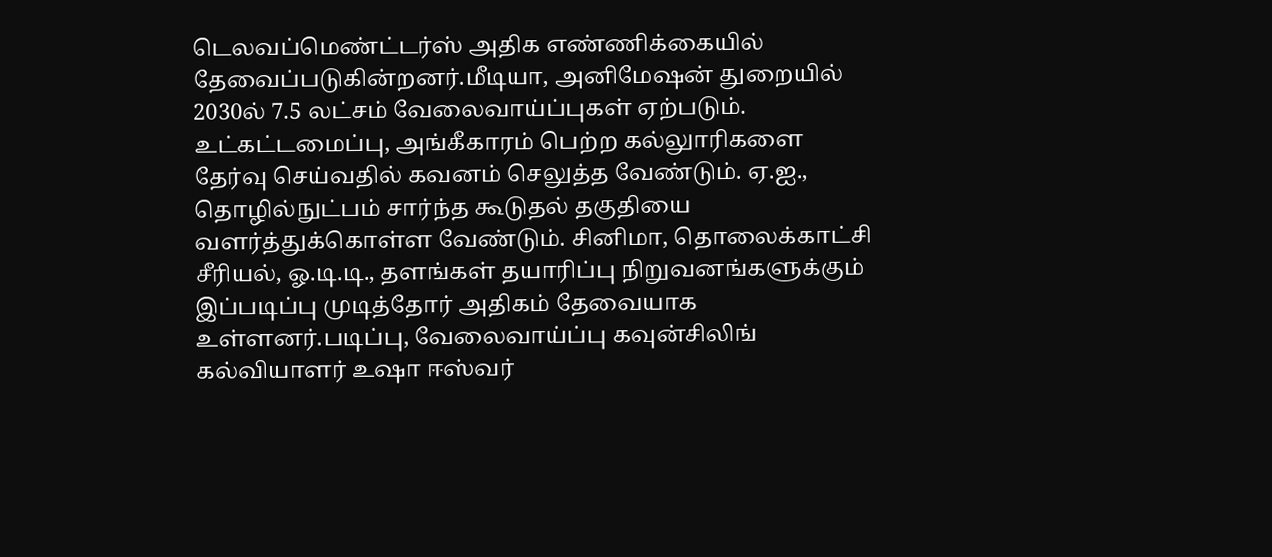டெலவப்மெண்ட்டர்ஸ் அதிக எண்ணிக்கையில் தேவைப்படுகின்றனர்.மீடியா, அனிமேஷன் துறையில் 2030ல் 7.5 லட்சம் வேலைவாய்ப்புகள் ஏற்படும். உட்கட்டமைப்பு, அங்கீகாரம் பெற்ற கல்லுாரிகளை தேர்வு செய்வதில் கவனம் செலுத்த வேண்டும். ஏ.ஐ., தொழில்நுட்பம் சார்ந்த கூடுதல் தகுதியை வளர்த்துக்கொள்ள வேண்டும். சினிமா, தொலைக்காட்சி சீரியல், ஓ.டி.டி., தளங்கள் தயாரிப்பு நிறுவனங்களுக்கும் இப்படிப்பு முடித்தோர் அதிகம் தேவையாக உள்ளனர்.படிப்பு, வேலைவாய்ப்பு கவுன்சிலிங் கல்வியாளர் உஷா ஈஸ்வர்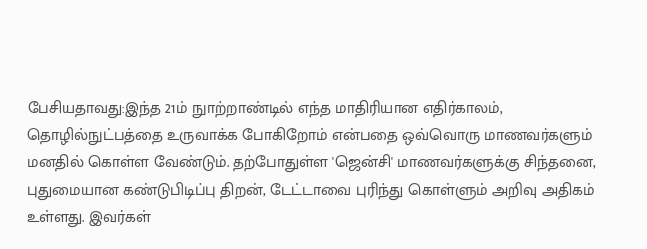பேசியதாவது:இந்த 21ம் நுாற்றாண்டில் எந்த மாதிரியான எதிர்காலம், தொழில்நுட்பத்தை உருவாக்க போகிறோம் என்பதை ஒவ்வொரு மாணவர்களும் மனதில் கொள்ள வேண்டும். தற்போதுள்ள 'ஜென்சி' மாணவர்களுக்கு சிந்தனை, புதுமையான கண்டுபிடிப்பு திறன், டேட்டாவை புரிந்து கொள்ளும் அறிவு அதிகம் உள்ளது. இவர்கள்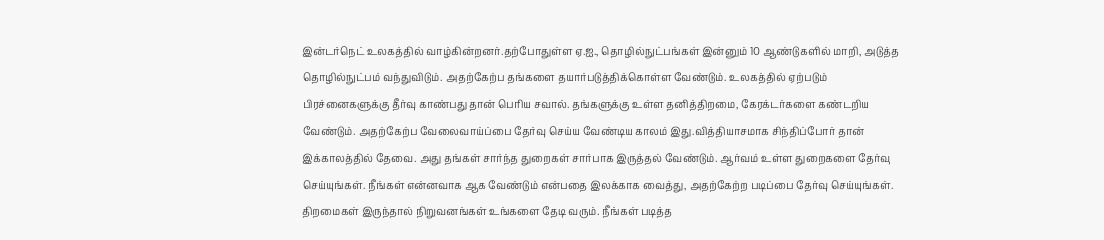இன்டர்நெட் உலகத்தில் வாழ்கின்றனர்.தற்போதுள்ள ஏ.ஐ., தொழில்நுட்பங்கள் இன்னும் 10 ஆண்டுகளில் மாறி, அடுத்த தொழில்நுட்பம் வந்துவிடும். அதற்கேற்ப தங்களை தயார்படுத்திக்கொள்ள வேண்டும். உலகத்தில் ஏற்படும் பிரச்னைகளுக்கு தீர்வு காண்பது தான் பெரிய சவால். தங்களுக்கு உள்ள தனித்திறமை, கேரக்டர்களை கண்டறிய வேண்டும். அதற்கேற்ப வேலைவாய்ப்பை தேர்வு செய்ய வேண்டிய காலம் இது.வித்தியாசமாக சிந்திப்போர் தான் இக்காலத்தில் தேவை. அது தங்கள் சார்ந்த துறைகள் சார்பாக இருத்தல் வேண்டும். ஆர்வம் உள்ள துறைகளை தேர்வு செய்யுங்கள். நீங்கள் என்னவாக ஆக வேண்டும் என்பதை இலக்காக வைத்து, அதற்கேற்ற படிப்பை தேர்வு செய்யுங்கள். திறமைகள் இருந்தால் நிறுவனங்கள் உங்களை தேடி வரும். நீங்கள் படித்த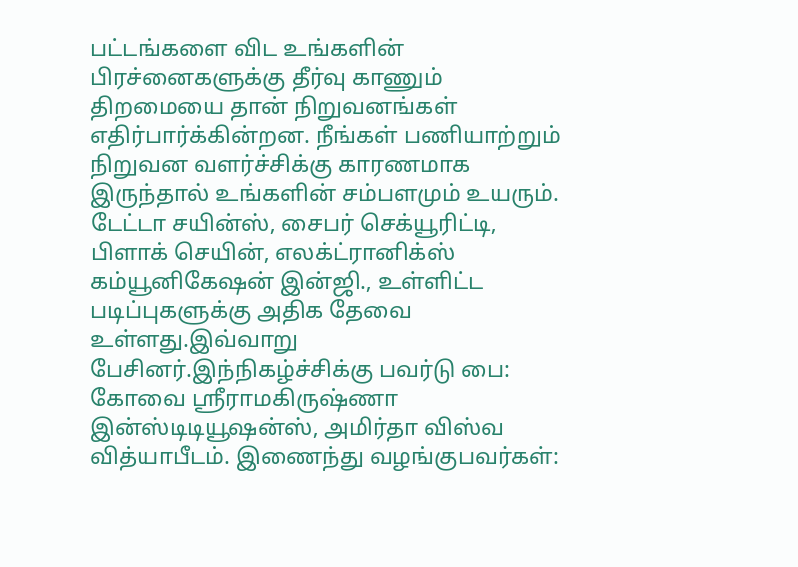பட்டங்களை விட உங்களின் பிரச்னைகளுக்கு தீர்வு காணும் திறமையை தான் நிறுவனங்கள் எதிர்பார்க்கின்றன. நீங்கள் பணியாற்றும் நிறுவன வளர்ச்சிக்கு காரணமாக இருந்தால் உங்களின் சம்பளமும் உயரும். டேட்டா சயின்ஸ், சைபர் செக்யூரிட்டி, பிளாக் செயின், எலக்ட்ரானிக்ஸ் கம்யூனிகேஷன் இன்ஜி., உள்ளிட்ட படிப்புகளுக்கு அதிக தேவை உள்ளது.இவ்வாறு பேசினர்.இந்நிகழ்ச்சிக்கு பவர்டு பை: கோவை ஸ்ரீராமகிருஷ்ணா இன்ஸ்டிடியூஷன்ஸ், அமிர்தா விஸ்வ வித்யாபீடம். இணைந்து வழங்குபவர்கள்: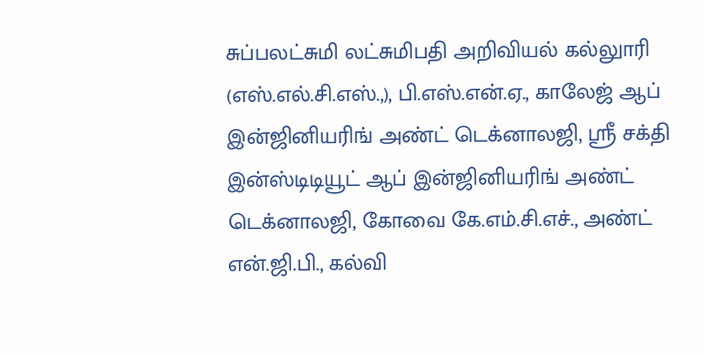சுப்பலட்சுமி லட்சுமிபதி அறிவியல் கல்லுாரி (எஸ்.எல்.சி.எஸ்.,), பி.எஸ்.என்.ஏ., காலேஜ் ஆப் இன்ஜினியரிங் அண்ட் டெக்னாலஜி, ஸ்ரீ சக்தி இன்ஸ்டிடியூட் ஆப் இன்ஜினியரிங் அண்ட் டெக்னாலஜி, கோவை கே.எம்.சி.எச்., அண்ட் என்.ஜி.பி., கல்வி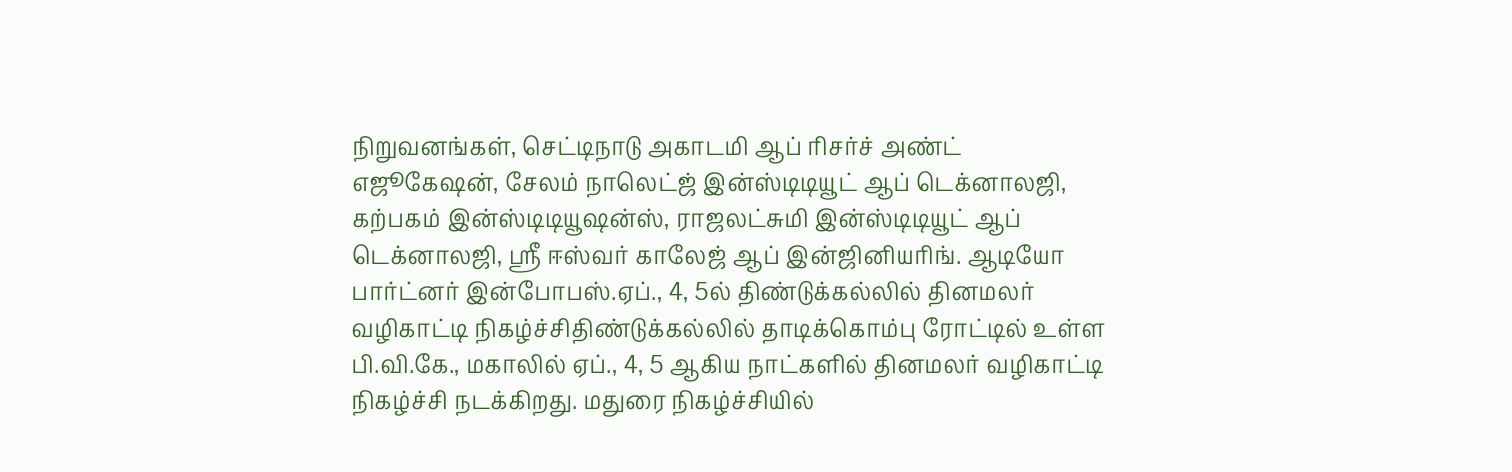நிறுவனங்கள், செட்டிநாடு அகாடமி ஆப் ரிசர்ச் அண்ட் எஜூகேஷன், சேலம் நாலெட்ஜ் இன்ஸ்டிடியூட் ஆப் டெக்னாலஜி, கற்பகம் இன்ஸ்டிடியூஷன்ஸ், ராஜலட்சுமி இன்ஸ்டிடியூட் ஆப் டெக்னாலஜி, ஸ்ரீ ஈஸ்வர் காலேஜ் ஆப் இன்ஜினியரிங். ஆடியோ பார்ட்னர் இன்போபஸ்.ஏப்., 4, 5ல் திண்டுக்கல்லில் தினமலர் வழிகாட்டி நிகழ்ச்சிதிண்டுக்கல்லில் தாடிக்கொம்பு ரோட்டில் உள்ள பி.வி.கே., மகாலில் ஏப்., 4, 5 ஆகிய நாட்களில் தினமலர் வழிகாட்டி நிகழ்ச்சி நடக்கிறது. மதுரை நிகழ்ச்சியில்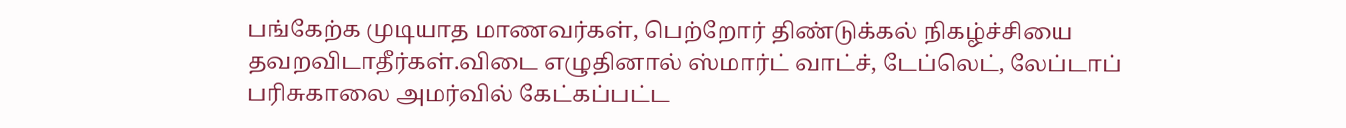பங்கேற்க முடியாத மாணவர்கள், பெற்றோர் திண்டுக்கல் நிகழ்ச்சியை தவறவிடாதீர்கள்.விடை எழுதினால் ஸ்மார்ட் வாட்ச், டேப்லெட், லேப்டாப் பரிசுகாலை அமர்வில் கேட்கப்பட்ட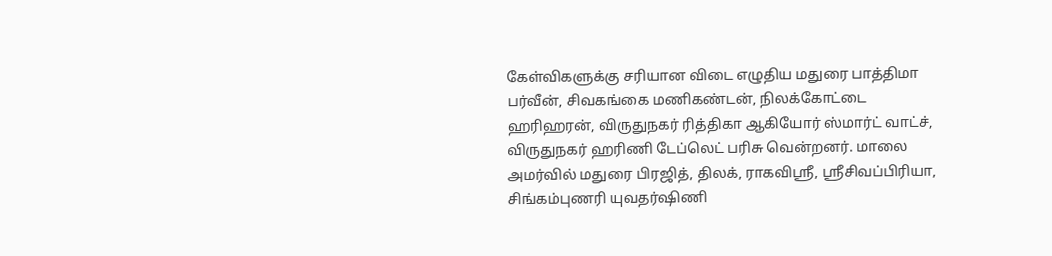கேள்விகளுக்கு சரியான விடை எழுதிய மதுரை பாத்திமா பர்வீன், சிவகங்கை மணிகண்டன், நிலக்கோட்டை ஹரிஹரன், விருதுநகர் ரித்திகா ஆகியோர் ஸ்மார்ட் வாட்ச், விருதுநகர் ஹரிணி டேப்லெட் பரிசு வென்றனர். மாலை அமர்வில் மதுரை பிரஜித், திலக், ராகவிஸ்ரீ, ஸ்ரீசிவப்பிரியா, சிங்கம்புணரி யுவதர்ஷிணி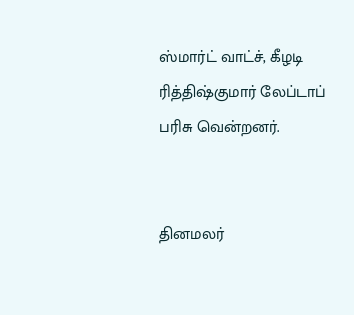ஸ்மார்ட் வாட்ச், கீழடி ரித்திஷ்குமார் லேப்டாப் பரிசு வென்றனர்.


தினமலர்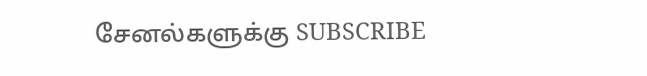சேனல்களுக்கு SUBSCRIBE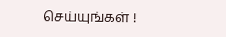செய்யுங்கள் !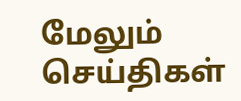மேலும் செய்திகள்